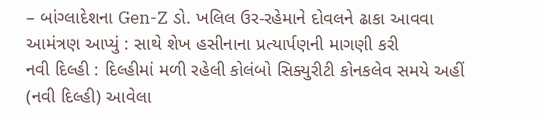– બાંગ્લાદેશના Gen-Z ડો. ખલિલ ઉર-રહેમાને દોવલને ઢાકા આવવા આમંત્રણ આપ્યું : સાથે શેખ હસીનાના પ્રત્યાર્પણની માગણી કરી
નવી દિલ્હી : દિલ્હીમાં મળી રહેલી કોલંબો સિક્યુરીટી કોનકલેવ સમયે અહીં (નવી દિલ્હી) આવેલા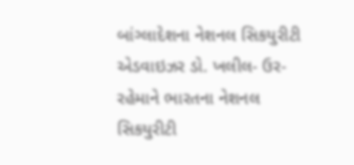બાંગ્લાદેશના નેશનલ સિકયુરીટી એડવાઇઝર ડો. ખલીલ- ઉર-રહેમાને ભારતના નેશનલ સિકયુરીટી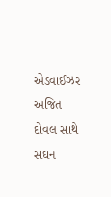એડવાઈઝર અજિત દોવલ સાથે સઘન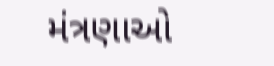મંત્રણાઓ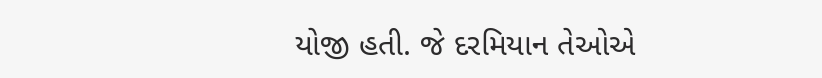યોજી હતી. જે દરમિયાન તેઓએ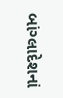બાંગ્લાદેશનાં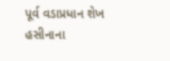પૂર્વ વડાપ્રધાન શેખ હસીનાના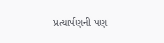પ્રત્યાર્પણની પણ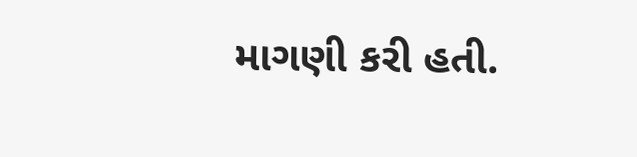માગણી કરી હતી.